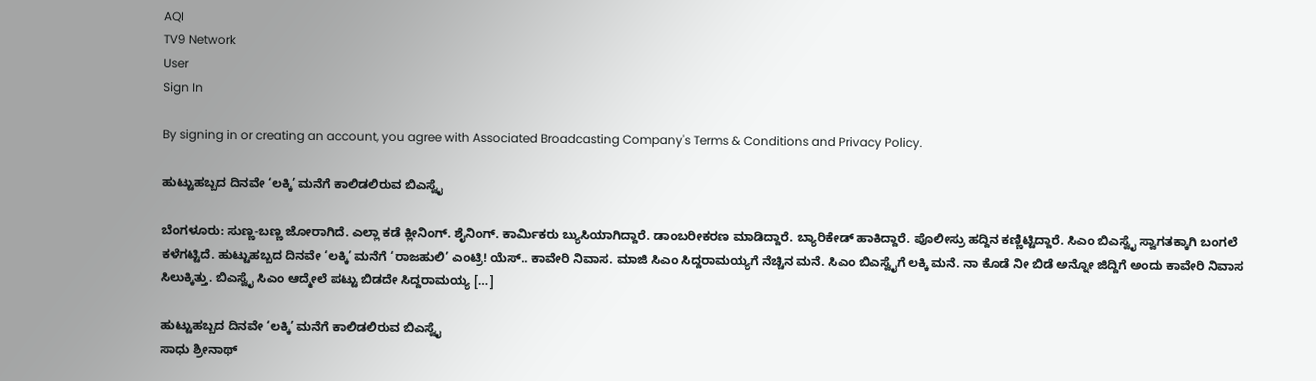AQI
TV9 Network
User
Sign In

By signing in or creating an account, you agree with Associated Broadcasting Company's Terms & Conditions and Privacy Policy.

ಹುಟ್ಟುಹಬ್ಬದ ದಿನವೇ ‘ಲಕ್ಕಿ’ ಮನೆಗೆ ಕಾಲಿಡಲಿರುವ ಬಿಎಸ್ವೈ

ಬೆಂಗಳೂರು: ಸುಣ್ಣ-ಬಣ್ಣ ಜೋರಾಗಿದೆ. ಎಲ್ಲಾ ಕಡೆ ಕ್ಲೀನಿಂಗ್. ಶೈನಿಂಗ್. ಕಾರ್ಮಿಕರು ಬ್ಯುಸಿಯಾಗಿದ್ದಾರೆ. ಡಾಂಬರೀಕರಣ ಮಾಡಿದ್ದಾರೆ. ಬ್ಯಾರಿಕೇಡ್ ಹಾಕಿದ್ದಾರೆ. ಪೊಲೀಸ್ರು ಹದ್ದಿನ ಕಣ್ಣಿಟ್ಟಿದ್ದಾರೆ. ಸಿಎಂ ಬಿಎಸ್ವೈ ಸ್ವಾಗತಕ್ಕಾಗಿ ಬಂಗಲೆ ಕಳೆಗಟ್ಟಿದೆ. ಹುಟ್ಟುಹಬ್ಬದ ದಿನವೇ ‘ಲಕ್ಕಿ’ ಮನೆಗೆ ‘ರಾಜಹುಲಿ’ ಎಂಟ್ರಿ! ಯೆಸ್.. ಕಾವೇರಿ ನಿವಾಸ. ಮಾಜಿ ಸಿಎಂ ಸಿದ್ದರಾಮಯ್ಯಗೆ ನೆಚ್ಚಿನ ಮನೆ. ಸಿಎಂ ಬಿಎಸ್ವೈಗೆ ಲಕ್ಕಿ ಮನೆ. ನಾ ಕೊಡೆ ನೀ ಬಿಡೆ ಅನ್ನೋ ಜಿದ್ದಿಗೆ ಅಂದು ಕಾವೇರಿ ನಿವಾಸ ಸಿಲುಕ್ಕಿತ್ತು. ಬಿಎಸ್ವೈ ಸಿಎಂ ಆದ್ಮೇಲೆ ಪಟ್ಟು ಬಿಡದೇ ಸಿದ್ದರಾಮಯ್ಯ […]

ಹುಟ್ಟುಹಬ್ಬದ ದಿನವೇ ‘ಲಕ್ಕಿ’ ಮನೆಗೆ ಕಾಲಿಡಲಿರುವ ಬಿಎಸ್ವೈ
ಸಾಧು ಶ್ರೀನಾಥ್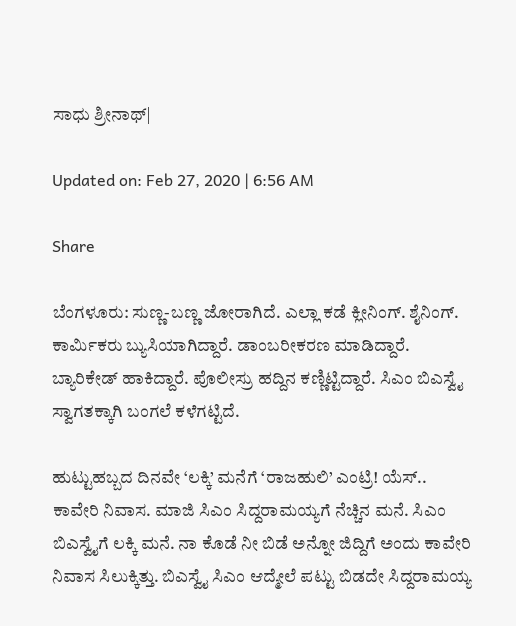ಸಾಧು ಶ್ರೀನಾಥ್|

Updated on: Feb 27, 2020 | 6:56 AM

Share

ಬೆಂಗಳೂರು: ಸುಣ್ಣ-ಬಣ್ಣ ಜೋರಾಗಿದೆ. ಎಲ್ಲಾ ಕಡೆ ಕ್ಲೀನಿಂಗ್. ಶೈನಿಂಗ್. ಕಾರ್ಮಿಕರು ಬ್ಯುಸಿಯಾಗಿದ್ದಾರೆ. ಡಾಂಬರೀಕರಣ ಮಾಡಿದ್ದಾರೆ. ಬ್ಯಾರಿಕೇಡ್ ಹಾಕಿದ್ದಾರೆ. ಪೊಲೀಸ್ರು ಹದ್ದಿನ ಕಣ್ಣಿಟ್ಟಿದ್ದಾರೆ. ಸಿಎಂ ಬಿಎಸ್ವೈ ಸ್ವಾಗತಕ್ಕಾಗಿ ಬಂಗಲೆ ಕಳೆಗಟ್ಟಿದೆ.

ಹುಟ್ಟುಹಬ್ಬದ ದಿನವೇ ‘ಲಕ್ಕಿ’ ಮನೆಗೆ ‘ರಾಜಹುಲಿ’ ಎಂಟ್ರಿ! ಯೆಸ್.. ಕಾವೇರಿ ನಿವಾಸ. ಮಾಜಿ ಸಿಎಂ ಸಿದ್ದರಾಮಯ್ಯಗೆ ನೆಚ್ಚಿನ ಮನೆ. ಸಿಎಂ ಬಿಎಸ್ವೈಗೆ ಲಕ್ಕಿ ಮನೆ. ನಾ ಕೊಡೆ ನೀ ಬಿಡೆ ಅನ್ನೋ ಜಿದ್ದಿಗೆ ಅಂದು ಕಾವೇರಿ ನಿವಾಸ ಸಿಲುಕ್ಕಿತ್ತು. ಬಿಎಸ್ವೈ ಸಿಎಂ ಆದ್ಮೇಲೆ ಪಟ್ಟು ಬಿಡದೇ ಸಿದ್ದರಾಮಯ್ಯ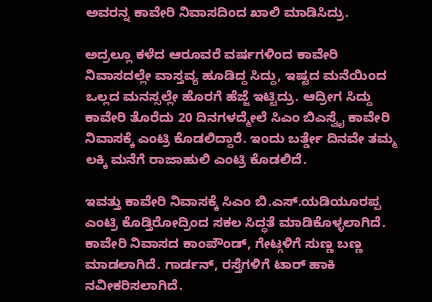ಅವರನ್ನ ಕಾವೇರಿ ನಿವಾಸದಿಂದ ಖಾಲಿ ಮಾಡಿಸಿದ್ರು.

ಅದ್ರಲ್ಲೂ ಕಳೆದ ಆರೂವರೆ ವರ್ಷಗಳಿಂದ ಕಾವೇರಿ ನಿವಾಸದಲ್ಲೇ ವಾಸ್ತವ್ಯ ಹೂಡಿದ್ದ ಸಿದ್ದು, ಇಷ್ಟದ ಮನೆಯಿಂದ ಒಲ್ಲದ ಮನಸ್ಸಲ್ಲೇ ಹೊರಗೆ ಹೆಜ್ಜೆ ಇಟ್ಟಿದ್ರು. ಆದ್ರೀಗ ಸಿದ್ದು ಕಾವೇರಿ ತೊರೆದು 20 ದಿನಗಳದ್ಮೇಲೆ ಸಿಎಂ ಬಿಎಸ್ವೈ ಕಾವೇರಿ ನಿವಾಸಕ್ಕೆ ಎಂಟ್ರಿ ಕೊಡಲಿದ್ದಾರೆ. ಇಂದು ಬರ್ತ್ಡೇ ದಿನವೇ ತಮ್ಮ ಲಕ್ಕಿ ಮನೆಗೆ ರಾಜಾಹುಲಿ ಎಂಟ್ರಿ ಕೊಡಲಿದೆ.

ಇವತ್ತು ಕಾವೇರಿ ನಿವಾಸಕ್ಕೆ ಸಿಎಂ ಬಿ.ಎಸ್.ಯಡಿಯೂರಪ್ಪ ಎಂಟ್ರಿ ಕೊಡ್ತಿರೋದ್ರಿಂದ ಸಕಲ ಸಿದ್ಧತೆ ಮಾಡಿಕೊಳ್ಳಲಾಗಿದೆ. ಕಾವೇರಿ ನಿವಾಸದ ಕಾಂಪೌಂಡ್, ಗೇಟ್ಗಳಿಗೆ ಸುಣ್ಣ ಬಣ್ಣ ಮಾಡಲಾಗಿದೆ. ಗಾರ್ಡನ್, ರಸ್ತೆಗಳಿಗೆ ಟಾರ್ ಹಾಕಿ ನವೀಕರಿಸಲಾಗಿದೆ.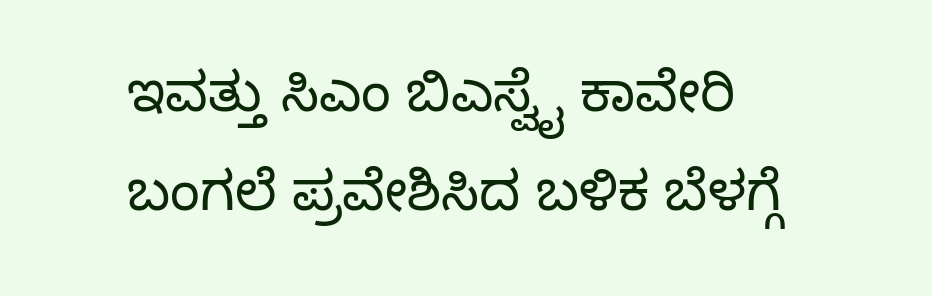ಇವತ್ತು ಸಿಎಂ ಬಿಎಸ್ವೈ ಕಾವೇರಿ ಬಂಗಲೆ ಪ್ರವೇಶಿಸಿದ ಬಳಿಕ ಬೆಳಗ್ಗೆ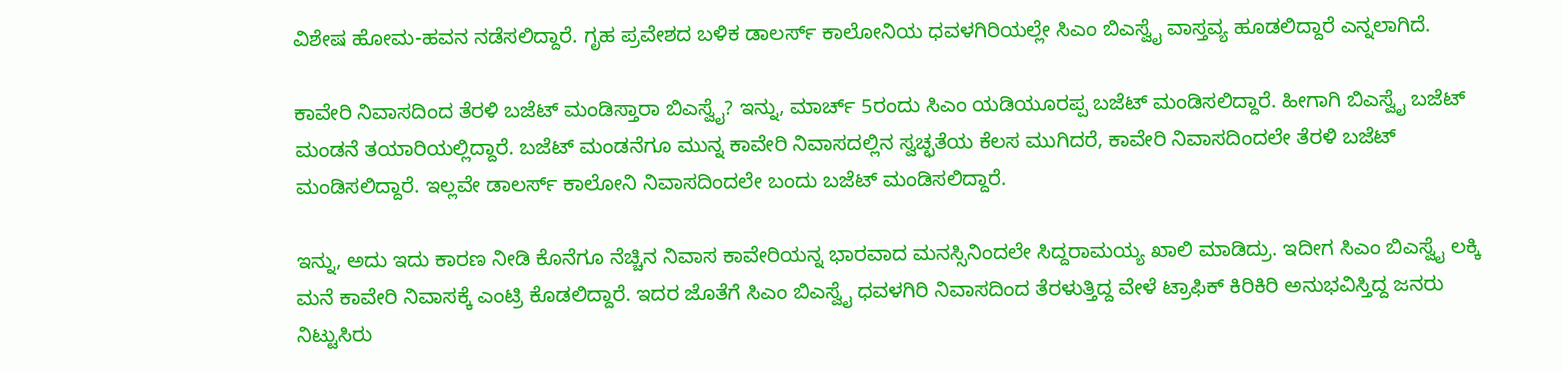ವಿಶೇಷ ಹೋಮ-ಹವನ ನಡೆಸಲಿದ್ದಾರೆ. ಗೃಹ ಪ್ರವೇಶದ ಬಳಿಕ ಡಾಲರ್ಸ್ ಕಾಲೋನಿಯ ಧವಳಗಿರಿಯಲ್ಲೇ ಸಿಎಂ ಬಿಎಸ್ವೈ ವಾಸ್ತವ್ಯ ಹೂಡಲಿದ್ದಾರೆ ಎನ್ನಲಾಗಿದೆ.

ಕಾವೇರಿ ನಿವಾಸದಿಂದ ತೆರಳಿ ಬಜೆಟ್ ಮಂಡಿಸ್ತಾರಾ ಬಿಎಸ್ವೈ? ಇನ್ನು, ಮಾರ್ಚ್ 5ರಂದು ಸಿಎಂ ಯಡಿಯೂರಪ್ಪ ಬಜೆಟ್ ಮಂಡಿಸಲಿದ್ದಾರೆ. ಹೀಗಾಗಿ ಬಿಎಸ್ವೈ ಬಜೆಟ್ ಮಂಡನೆ ತಯಾರಿಯಲ್ಲಿದ್ದಾರೆ. ಬಜೆಟ್ ಮಂಡನೆಗೂ ಮುನ್ನ ಕಾವೇರಿ ನಿವಾಸದಲ್ಲಿನ ಸ್ವಚ್ಛತೆಯ ಕೆಲಸ ಮುಗಿದರೆ, ಕಾವೇರಿ ನಿವಾಸದಿಂದಲೇ ತೆರಳಿ ಬಜೆಟ್ ಮಂಡಿಸಲಿದ್ದಾರೆ. ಇಲ್ಲವೇ ಡಾಲರ್ಸ್ ಕಾಲೋನಿ ನಿವಾಸದಿಂದಲೇ ಬಂದು ಬಜೆಟ್ ಮಂಡಿಸಲಿದ್ದಾರೆ.

ಇನ್ನು, ಅದು ಇದು ಕಾರಣ ನೀಡಿ ಕೊನೆಗೂ ನೆಚ್ಚಿನ ನಿವಾಸ ಕಾವೇರಿಯನ್ನ ಭಾರವಾದ ಮನಸ್ಸಿನಿಂದಲೇ ಸಿದ್ದರಾಮಯ್ಯ ಖಾಲಿ ಮಾಡಿದ್ರು. ಇದೀಗ ಸಿಎಂ ಬಿಎಸ್ವೈ ಲಕ್ಕಿ ಮನೆ ಕಾವೇರಿ ನಿವಾಸಕ್ಕೆ ಎಂಟ್ರಿ ಕೊಡಲಿದ್ದಾರೆ. ಇದರ ಜೊತೆಗೆ ಸಿಎಂ ಬಿಎಸ್ವೈ ಧವಳಗಿರಿ ನಿವಾಸದಿಂದ ತೆರಳುತ್ತಿದ್ದ ವೇಳೆ ಟ್ರಾಫಿಕ್ ಕಿರಿಕಿರಿ ಅನುಭವಿಸ್ತಿದ್ದ ಜನರು ನಿಟ್ಟುಸಿರು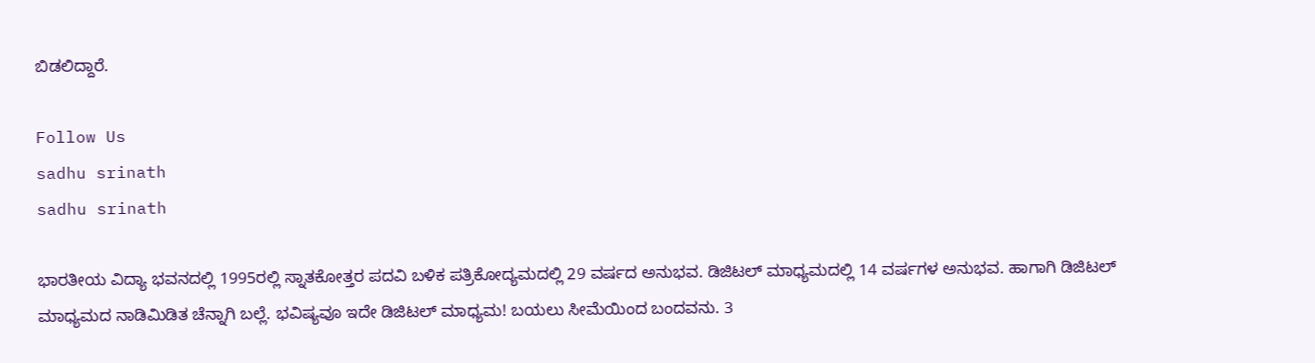ಬಿಡಲಿದ್ದಾರೆ.

Follow Us
sadhu srinath
sadhu srinath

ಭಾರತೀಯ ವಿದ್ಯಾ ಭವನದಲ್ಲಿ 1995ರಲ್ಲಿ ಸ್ನಾತಕೋತ್ತರ ಪದವಿ ಬಳಿಕ ಪತ್ರಿಕೋದ್ಯಮದಲ್ಲಿ 29 ವರ್ಷದ ಅನುಭವ. ಡಿಜಿಟಲ್ ಮಾಧ್ಯಮದಲ್ಲಿ 14 ವರ್ಷಗಳ ಅನುಭವ. ಹಾಗಾಗಿ ಡಿಜಿಟಲ್ ಮಾಧ್ಯಮದ ನಾಡಿಮಿಡಿತ ಚೆನ್ನಾಗಿ ಬಲ್ಲೆ. ಭವಿಷ್ಯವೂ ಇದೇ ಡಿಜಿಟಲ್ ಮಾಧ್ಯಮ! ಬಯಲು ಸೀಮೆಯಿಂದ ಬಂದವನು. 3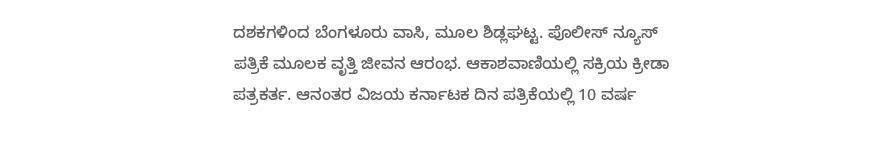ದಶಕಗಳಿಂದ ಬೆಂಗಳೂರು ವಾಸಿ, ಮೂಲ ಶಿಡ್ಲಘಟ್ಟ. ಪೊಲೀಸ್ ನ್ಯೂಸ್ ಪತ್ರಿಕೆ ಮೂಲಕ ವೃತ್ತಿ ಜೀವನ ಆರಂಭ. ಆಕಾಶವಾಣಿಯಲ್ಲಿ ಸಕ್ರಿಯ ಕ್ರೀಡಾ ಪತ್ರಕರ್ತ. ಆನಂತರ ವಿಜಯ ಕರ್ನಾಟಕ ದಿನ ಪತ್ರಿಕೆಯಲ್ಲಿ 10 ವರ್ಷ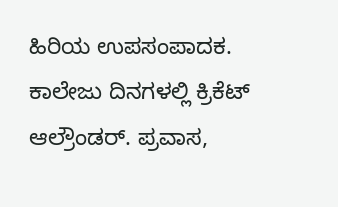ಹಿರಿಯ ಉಪಸಂಪಾದಕ. ಕಾಲೇಜು ದಿನಗಳಲ್ಲಿ ಕ್ರಿಕೆಟ್ ಆಲ್ರೌಂಡರ್. ಪ್ರವಾಸ,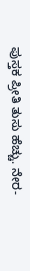ಪುಸ್ತಕ ಪ್ರೀತಿ ತುಸು ಹೆಚ್ಚು. ನೇರ-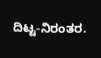ದಿಟ್ಟ-ನಿರಂತರ.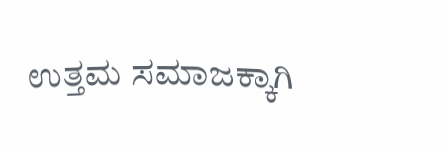ಉತ್ತಮ ಸಮಾಜಕ್ಕಾಗಿ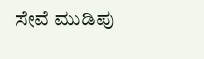ಸೇವೆ ಮುಡಿಪು